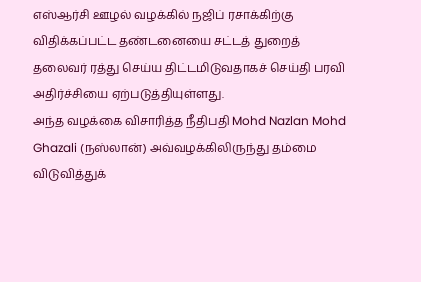எஸ்ஆர்சி ஊழல் வழக்கில் நஜிப் ரசாக்கிற்கு விதிக்கப்பட்ட தண்டனையை சட்டத் துறைத் தலைவர் ரத்து செய்ய திட்டமிடுவதாகச் செய்தி பரவி அதிர்ச்சியை ஏற்படுத்தியுள்ளது.
அந்த வழக்கை விசாரித்த நீதிபதி Mohd Nazlan Mohd Ghazali (நஸ்லான்) அவ்வழக்கிலிருந்து தம்மை விடுவித்துக்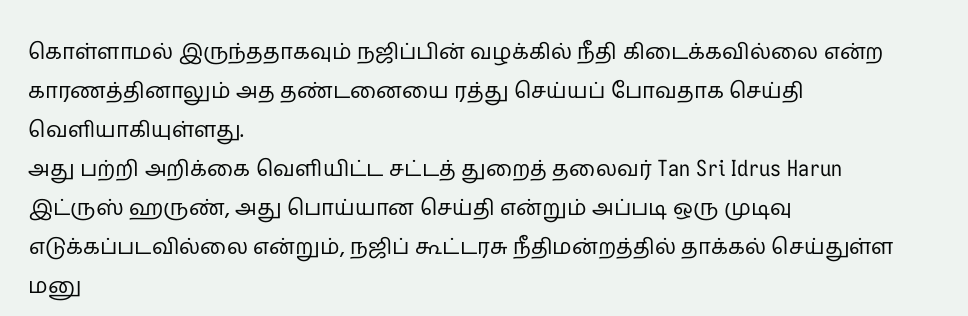கொள்ளாமல் இருந்ததாகவும் நஜிப்பின் வழக்கில் நீதி கிடைக்கவில்லை என்ற காரணத்தினாலும் அத தண்டனையை ரத்து செய்யப் போவதாக செய்தி வெளியாகியுள்ளது.
அது பற்றி அறிக்கை வெளியிட்ட சட்டத் துறைத் தலைவர் Tan Sri Idrus Harun இட்ருஸ் ஹருண், அது பொய்யான செய்தி என்றும் அப்படி ஒரு முடிவு எடுக்கப்படவில்லை என்றும், நஜிப் கூட்டரசு நீதிமன்றத்தில் தாக்கல் செய்துள்ள மனு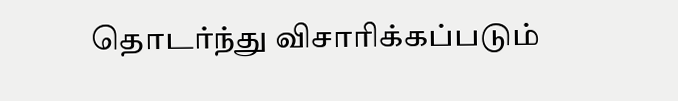தொடர்ந்து விசாரிக்கப்படும்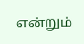என்றும்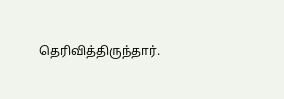தெரிவித்திருந்தார்.